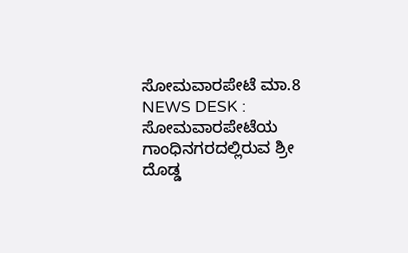ಸೋಮವಾರಪೇಟೆ ಮಾ.8 NEWS DESK : ಸೋಮವಾರಪೇಟೆಯ ಗಾಂಧಿನಗರದಲ್ಲಿರುವ ಶ್ರೀ ದೊಡ್ಡ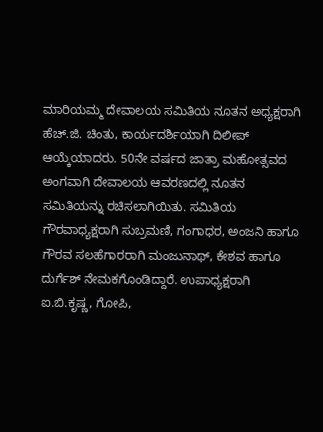ಮಾರಿಯಮ್ಮ ದೇವಾಲಯ ಸಮಿತಿಯ ನೂತನ ಅಧ್ಯಕ್ಷರಾಗಿ ಹೆಚ್.ಜಿ. ಚಿಂತು, ಕಾರ್ಯದರ್ಶಿಯಾಗಿ ದಿಲೀಪ್ ಆಯ್ಕೆಯಾದರು. 50ನೇ ವರ್ಷದ ಜಾತ್ರಾ ಮಹೋತ್ಸವದ ಅಂಗವಾಗಿ ದೇವಾಲಯ ಆವರಣದಲ್ಲಿ ನೂತನ ಸಮಿತಿಯನ್ನು ರಚಿಸಲಾಗಿಯಿತು. ಸಮಿತಿಯ ಗೌರವಾಧ್ಯಕ್ಷರಾಗಿ ಸುಬ್ರಮಣಿ, ಗಂಗಾಧರ, ಅಂಜನಿ ಹಾಗೂ ಗೌರವ ಸಲಹೆಗಾರರಾಗಿ ಮಂಜುನಾಥ್, ಕೇಶವ ಹಾಗೂ ದುರ್ಗೆಶ್ ನೇಮಕಗೊಂಡಿದ್ದಾರೆ. ಉಪಾಧ್ಯಕ್ಷರಾಗಿ ಐ.ಬಿ.ಕೃಷ್ಣ, ಗೋಪಿ,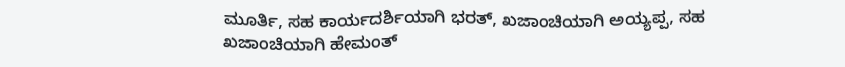ಮೂರ್ತಿ, ಸಹ ಕಾರ್ಯದರ್ಶಿಯಾಗಿ ಭರತ್, ಖಜಾಂಚಿಯಾಗಿ ಅಯ್ಯಪ್ಪ, ಸಹ ಖಜಾಂಚಿಯಾಗಿ ಹೇಮಂತ್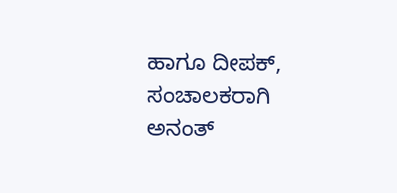ಹಾಗೂ ದೀಪಕ್, ಸಂಚಾಲಕರಾಗಿ ಅನಂತ್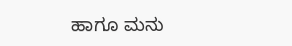ಹಾಗೂ ಮನು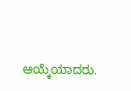ಆಯ್ಕೆಯಾದರು.